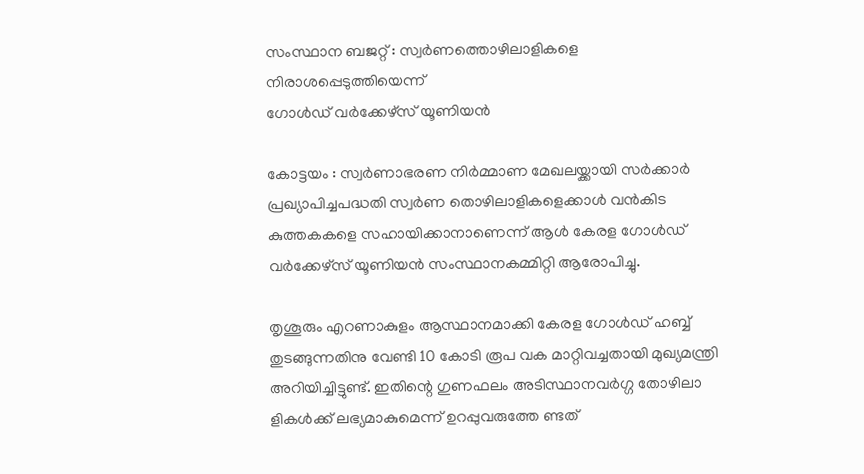സംസ്ഥാന ബജറ്റ് : സ്വർണത്തൊഴിലാളികളെ നിരാശപ്പെടുത്തിയെന്ന്
ഗോൾഡ് വർക്കേഴ്സ് യൂണിയൻ

കോട്ടയം : സ്വർണാഭരണ നിർമ്മാണ മേഖലയ്ക്കായി സർക്കാർ  പ്രഖ്യാപിച്ചപദ്ധതി സ്വർണ തൊഴിലാളികളെക്കാൾ വൻകിട കുത്തകകളെ സഹായിക്കാനാണെന്ന് ആൾ കേരള ഗോൾഡ് വർക്കേഴ്സ് യൂണിയൻ സംസ്ഥാനകമ്മിറ്റി ആരോപിച്ചു.

തൃശൂരും എറണാകുളം ആസ്ഥാനമാക്കി കേരള ഗോൾഡ് ഹബ്ബ് തുടങ്ങുന്നതിനു വേണ്ടി 10 കോടി രൂപ വക മാറ്റിവച്ചതായി മുഖ്യമന്ത്രി അറിയിച്ചിട്ടുണ്ട്. ഇതിന്റെ ഗുണഫലം അടിസ്ഥാനവർഗ്ഗ തോഴിലാ ളികൾക്ക് ലഭ്യമാകുമെന്ന് ഉറപ്പുവരുത്തേ ണ്ടത്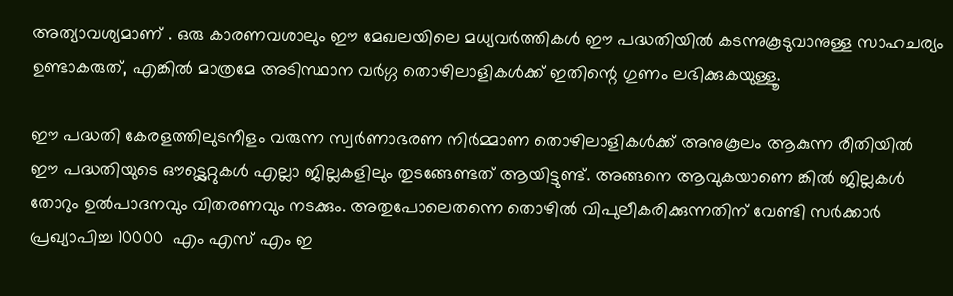അത്യാവശ്യമാണ് . ഒരു കാരണവശാലും ഈ മേഖലയിലെ മധ്യവർത്തികൾ ഈ പദ്ധതിയിൽ കടന്നുകൂടുവാനുള്ള സാഹചര്യം ഉണ്ടാകരുത്, എങ്കിൽ മാത്രമേ അടിസ്ഥാന വർഗ്ഗ തൊഴിലാളികൾക്ക് ഇതിന്റെ ഗുണം ലഭിക്കുകയുള്ളൂ.

ഈ പദ്ധതി കേരളത്തിലുടനീളം വരുന്ന സ്വർണാഭരണ നിർമ്മാണ തൊഴിലാളികൾക്ക് അനുകൂലം ആകുന്ന രീതിയിൽ ഈ പദ്ധതിയുടെ ഔട്ട്ലെറ്റുകൾ എല്ലാ ജില്ലകളിലും തുടങ്ങേണ്ടത് ആയിട്ടുണ്ട്. അങ്ങനെ ആവുകയാണെ ങ്കിൽ ജില്ലകൾ തോറും ഉൽപാദനവും വിതരണവും നടക്കും. അതുപോലെതന്നെ തൊഴിൽ വിപുലീകരിക്കുന്നതിന് വേണ്ടി സർക്കാർ പ്രഖ്യാപിച്ച 10000  എം എസ് എം ഇ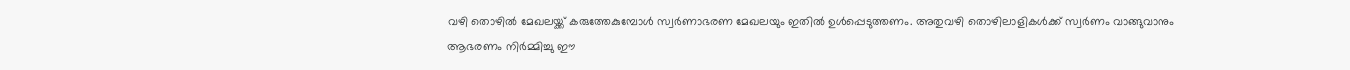വഴി തൊഴിൽ മേഖലയ്ക്ക് കരുത്തേകുമ്പോൾ സ്വർണാഭരണ മേഖലയും ഇതിൽ ഉൾപ്പെടുത്തണം. അതുവഴി തൊഴിലാളികൾക്ക് സ്വർണം വാങ്ങുവാനും ആഭരണം നിർമ്മിച്ചു ഈ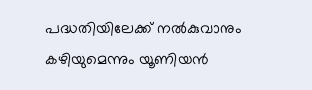പദ്ധതിയിലേക്ക് നൽകുവാനും കഴിയുമെന്നും യൂണിയൻ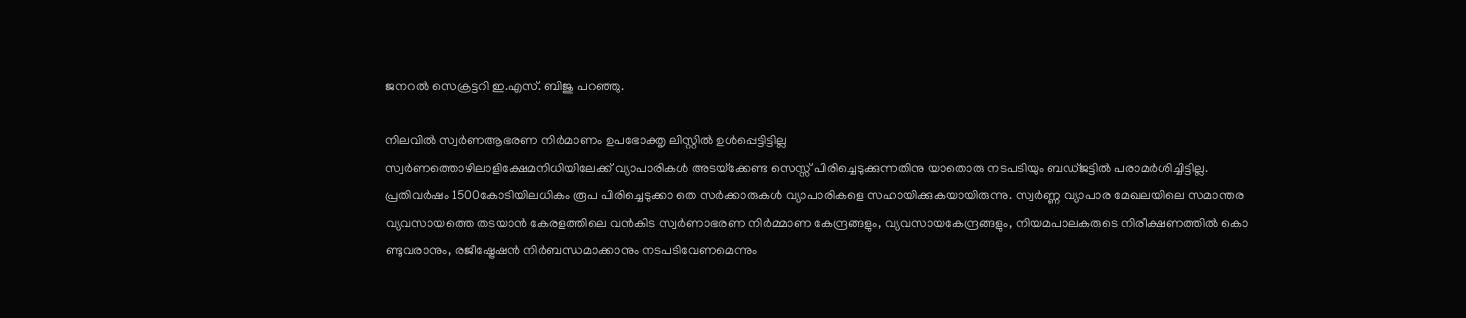ജനറൽ സെക്രട്ടറി ഇ.എസ്. ബിജു പറഞ്ഞു.

നിലവിൽ സ്വർണആഭരണ നിർമാണം ഉപഭോക്തൃ ലിസ്റ്റിൽ ഉൾപ്പെട്ടിട്ടില്ല
സ്വർണത്തൊഴിലാളിക്ഷേമനിധിയിലേക്ക് വ്യാപാരികൾ അടയ്‌ക്കേണ്ട സെസ്സ് പിരിച്ചെടുക്കുന്നതിനു യാതൊരു നടപടിയും ബഡ്ജട്ടിൽ പരാമർശിച്ചിട്ടില്ല. പ്രതിവർഷം 1500കോടിയിലധികം രൂപ പിരിച്ചെടുക്കാ തെ സർക്കാരുകൾ വ്യാപാരികളെ സഹായിക്കുകയായിരുന്നു. സ്വർണ്ണ വ്യാപാര മേഖലയിലെ സമാന്തര വ്യവസായത്തെ തടയാൻ കേരളത്തിലെ വൻകിട സ്വർണാഭരണ നിർമ്മാണ കേന്ദ്രങ്ങളും, വ്യവസായകേന്ദ്രങ്ങളും, നിയമപാലകരുടെ നിരീക്ഷണത്തിൽ കൊ ണ്ടുവരാനും, രജീഷ്ട്രേഷൻ നിർബന്ധമാക്കാനും നടപടിവേണമെന്നും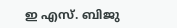ഇ എസ്. ബിജു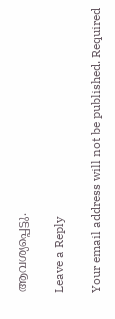ആവശ്യപ്പെട്ടു.

Leave a Reply

Your email address will not be published. Required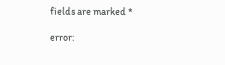fields are marked *

error: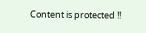Content is protected !!